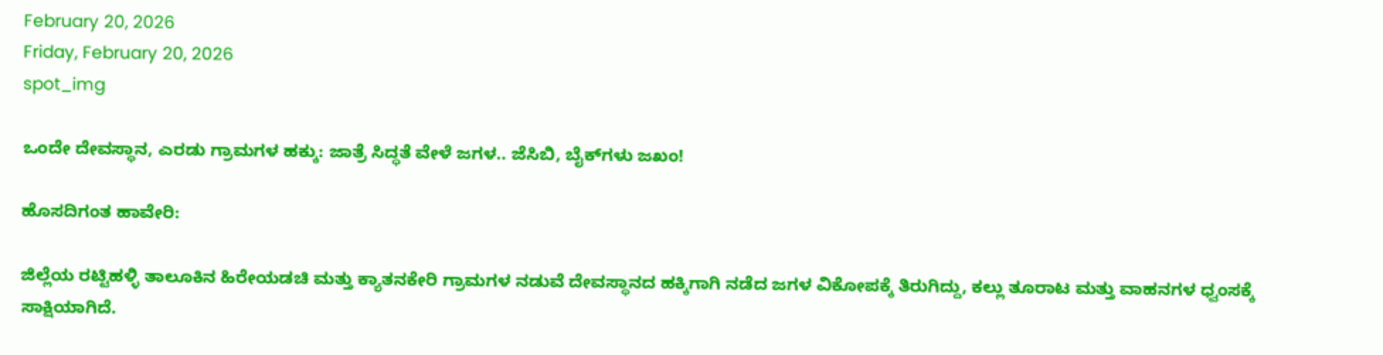February 20, 2026
Friday, February 20, 2026
spot_img

ಒಂದೇ ದೇವಸ್ಥಾನ, ಎರಡು ಗ್ರಾಮಗಳ ಹಕ್ಕು: ಜಾತ್ರೆ ಸಿದ್ಧತೆ ವೇಳೆ ಜಗಳ.. ಜೆಸಿಬಿ, ಬೈಕ್‌ಗಳು ಜಖಂ!

ಹೊಸದಿಗಂತ ಹಾವೇರಿ:

ಜಿಲ್ಲೆಯ ರಟ್ಟಿಹಳ್ಳಿ ತಾಲೂಕಿನ ಹಿರೇಯಡಚಿ ಮತ್ತು ಕ್ಯಾತನಕೇರಿ ಗ್ರಾಮಗಳ ನಡುವೆ ದೇವಸ್ಥಾನದ ಹಕ್ಕಿಗಾಗಿ ನಡೆದ ಜಗಳ ವಿಕೋಪಕ್ಕೆ ತಿರುಗಿದ್ದು, ಕಲ್ಲು ತೂರಾಟ ಮತ್ತು ವಾಹನಗಳ ಧ್ವಂಸಕ್ಕೆ ಸಾಕ್ಷಿಯಾಗಿದೆ.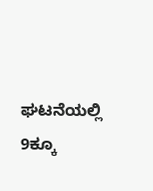ಘಟನೆಯಲ್ಲಿ 9ಕ್ಕೂ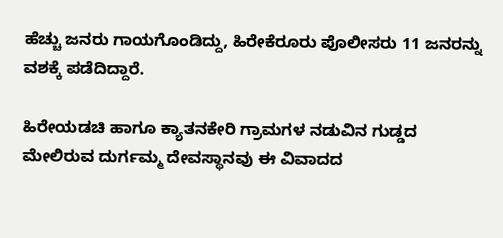ಹೆಚ್ಚು ಜನರು ಗಾಯಗೊಂಡಿದ್ದು, ಹಿರೇಕೆರೂರು ಪೊಲೀಸರು 11 ಜನರನ್ನು ವಶಕ್ಕೆ ಪಡೆದಿದ್ದಾರೆ.

ಹಿರೇಯಡಚಿ ಹಾಗೂ ಕ್ಯಾತನಕೇರಿ ಗ್ರಾಮಗಳ ನಡುವಿನ ಗುಡ್ಡದ ಮೇಲಿರುವ ದುರ್ಗಮ್ಮ ದೇವಸ್ಥಾನವು ಈ ವಿವಾದದ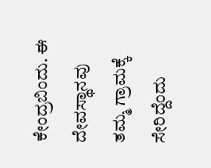ಕೇಂದ್ರಬಿಂದು. ಈ ದೇವಸ್ಥಾನವು ತಮ್ಮ ಗ್ರಾಮಕ್ಕೆ ಸೇರಿದ್ದೆಂದು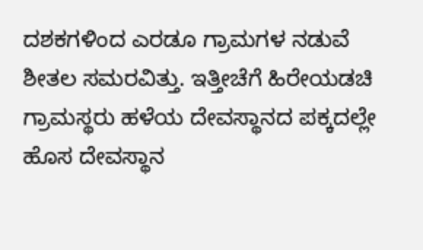ದಶಕಗಳಿಂದ ಎರಡೂ ಗ್ರಾಮಗಳ ನಡುವೆ ಶೀತಲ ಸಮರವಿತ್ತು. ಇತ್ತೀಚೆಗೆ ಹಿರೇಯಡಚಿ ಗ್ರಾಮಸ್ಥರು ಹಳೆಯ ದೇವಸ್ಥಾನದ ಪಕ್ಕದಲ್ಲೇ ಹೊಸ ದೇವಸ್ಥಾನ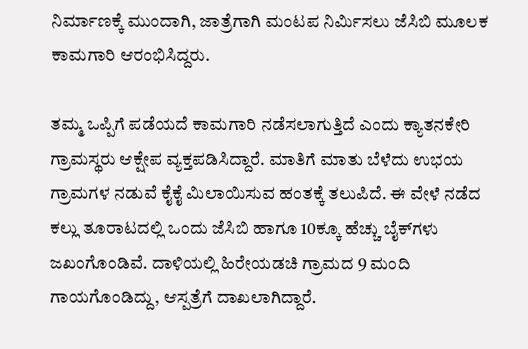ನಿರ್ಮಾಣಕ್ಕೆ ಮುಂದಾಗಿ, ಜಾತ್ರೆಗಾಗಿ ಮಂಟಪ ನಿರ್ಮಿಸಲು ಜೆಸಿಬಿ ಮೂಲಕ ಕಾಮಗಾರಿ ಆರಂಭಿಸಿದ್ದರು.

ತಮ್ಮ ಒಪ್ಪಿಗೆ ಪಡೆಯದೆ ಕಾಮಗಾರಿ ನಡೆಸಲಾಗುತ್ತಿದೆ ಎಂದು ಕ್ಯಾತನಕೇರಿ ಗ್ರಾಮಸ್ಥರು ಆಕ್ಷೇಪ ವ್ಯಕ್ತಪಡಿಸಿದ್ದಾರೆ. ಮಾತಿಗೆ ಮಾತು ಬೆಳೆದು ಉಭಯ ಗ್ರಾಮಗಳ ನಡುವೆ ಕೈಕೈ ಮಿಲಾಯಿಸುವ ಹಂತಕ್ಕೆ ತಲುಪಿದೆ. ಈ ವೇಳೆ ನಡೆದ ಕಲ್ಲು ತೂರಾಟದಲ್ಲಿ ಒಂದು ಜೆಸಿಬಿ ಹಾಗೂ 10ಕ್ಕೂ ಹೆಚ್ಚು ಬೈಕ್‌ಗಳು ಜಖಂಗೊಂಡಿವೆ. ದಾಳಿಯಲ್ಲಿ ಹಿರೇಯಡಚಿ ಗ್ರಾಮದ 9 ಮಂದಿ ಗಾಯಗೊಂಡಿದ್ದು, ಆಸ್ಪತ್ರೆಗೆ ದಾಖಲಾಗಿದ್ದಾರೆ.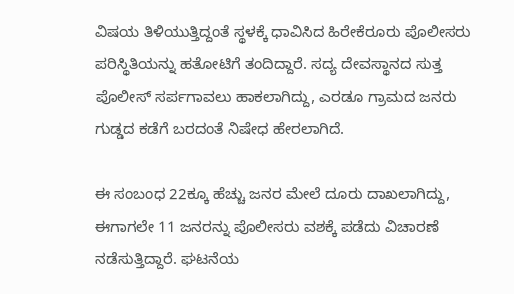ವಿಷಯ ತಿಳಿಯುತ್ತಿದ್ದಂತೆ ಸ್ಥಳಕ್ಕೆ ಧಾವಿಸಿದ ಹಿರೇಕೆರೂರು ಪೊಲೀಸರು ಪರಿಸ್ಥಿತಿಯನ್ನು ಹತೋಟಿಗೆ ತಂದಿದ್ದಾರೆ. ಸದ್ಯ ದೇವಸ್ಥಾನದ ಸುತ್ತ ಪೊಲೀಸ್ ಸರ್ಪಗಾವಲು ಹಾಕಲಾಗಿದ್ದು, ಎರಡೂ ಗ್ರಾಮದ ಜನರು ಗುಡ್ಡದ ಕಡೆಗೆ ಬರದಂತೆ ನಿಷೇಧ ಹೇರಲಾಗಿದೆ.

ಈ ಸಂಬಂಧ 22ಕ್ಕೂ ಹೆಚ್ಚು ಜನರ ಮೇಲೆ ದೂರು ದಾಖಲಾಗಿದ್ದು, ಈಗಾಗಲೇ 11 ಜನರನ್ನು ಪೊಲೀಸರು ವಶಕ್ಕೆ ಪಡೆದು ವಿಚಾರಣೆ ನಡೆಸುತ್ತಿದ್ದಾರೆ. ಘಟನೆಯ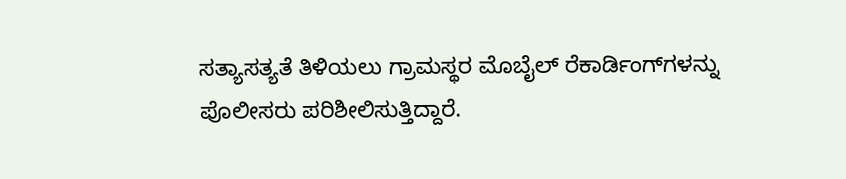ಸತ್ಯಾಸತ್ಯತೆ ತಿಳಿಯಲು ಗ್ರಾಮಸ್ಥರ ಮೊಬೈಲ್ ರೆಕಾರ್ಡಿಂಗ್‌ಗಳನ್ನು ಪೊಲೀಸರು ಪರಿಶೀಲಿಸುತ್ತಿದ್ದಾರೆ.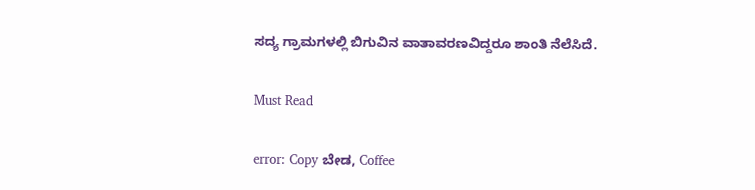ಸದ್ಯ ಗ್ರಾಮಗಳಲ್ಲಿ ಬಿಗುವಿನ ವಾತಾವರಣವಿದ್ದರೂ ಶಾಂತಿ ನೆಲೆಸಿದೆ.

Must Read

error: Copy ಬೇಡ, Coffee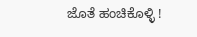ಜೊತೆ ಹಂಚಿಕೊಳ್ಳಿ !